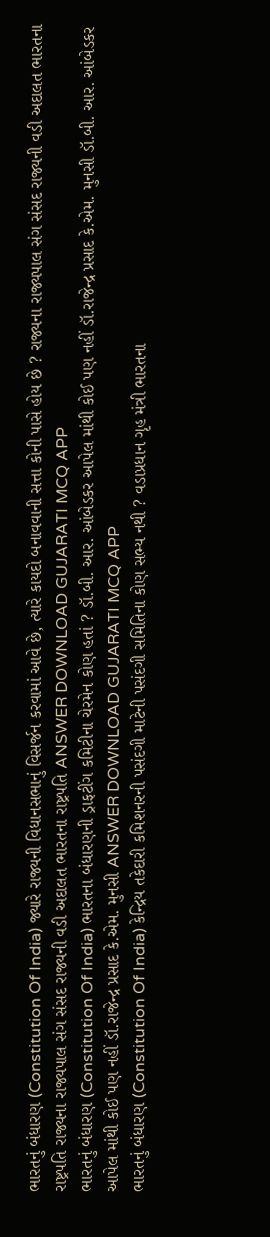ભારતનું બંધારણ (Constitution Of India) જ્યારે રાજ્યની વિધાનસભાનું વિસર્જન કરવામાં આવે છે, ત્યારે કાયદો બનાવવાની સત્તા કોની પાસે હોય છે ? રાજ્યના રાજ્યપાલ સંગ સંસદ રાજ્યની વડી અદાલત ભારતના રાષ્ટ્રપતિ રાજ્યના રાજ્યપાલ સંગ સંસદ રાજ્યની વડી અદાલત ભારતના રાષ્ટ્રપતિ ANSWER DOWNLOAD GUJARATI MCQ APP
ભારતનું બંધારણ (Constitution Of India) ભારતના બંધારણની ડ્રાફટીંગ કમિટીના ચેરમેન કોણ હતાં ? ડૉ.બી. આર. આંબેડકર આપેલ માંથી કોઈ પણ નહીં ડૉ.રાજેન્દ્ર પ્રસાદ કે.એમ. મુનસી ડૉ.બી. આર. આંબેડકર આપેલ માંથી કોઈ પણ નહીં ડૉ.રાજેન્દ્ર પ્રસાદ કે.એમ. મુનસી ANSWER DOWNLOAD GUJARATI MCQ APP
ભારતનું બંધારણ (Constitution Of India) કેન્દ્રિય તકેદારી કમિશનરની પસંદગી માટેની પસંદગી સમિતિના કોણ સભ્ય નથી ? વડાપ્રધાન ગૃહ મંત્રી ભારતના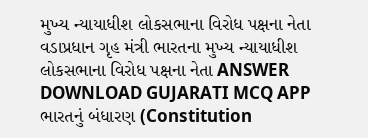મુખ્ય ન્યાયાધીશ લોકસભાના વિરોધ પક્ષના નેતા વડાપ્રધાન ગૃહ મંત્રી ભારતના મુખ્ય ન્યાયાધીશ લોકસભાના વિરોધ પક્ષના નેતા ANSWER DOWNLOAD GUJARATI MCQ APP
ભારતનું બંધારણ (Constitution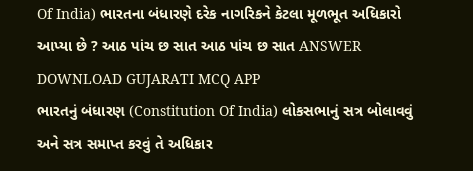Of India) ભારતના બંધારણે દરેક નાગરિકને કેટલા મૂળભૂત અધિકારો આપ્યા છે ? આઠ પાંચ છ સાત આઠ પાંચ છ સાત ANSWER DOWNLOAD GUJARATI MCQ APP
ભારતનું બંધારણ (Constitution Of India) લોકસભાનું સત્ર બોલાવવું અને સત્ર સમાપ્ત કરવું તે અધિકાર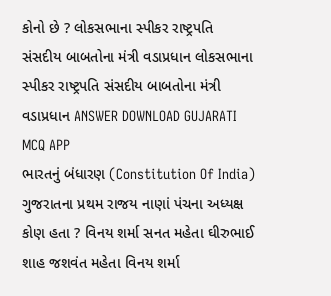કોનો છે ? લોકસભાના સ્પીકર રાષ્ટ્રપતિ સંસદીય બાબતોના મંત્રી વડાપ્રધાન લોકસભાના સ્પીકર રાષ્ટ્રપતિ સંસદીય બાબતોના મંત્રી વડાપ્રધાન ANSWER DOWNLOAD GUJARATI MCQ APP
ભારતનું બંધારણ (Constitution Of India) ગુજરાતના પ્રથમ રાજય નાણાં પંચના અધ્યક્ષ કોણ હતા ? વિનય શર્મા સનત મહેતા ઘીરુભાઈ શાહ જશવંત મહેતા વિનય શર્મા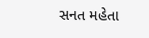સનત મહેતા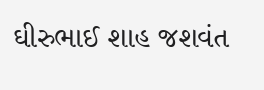ઘીરુભાઈ શાહ જશવંત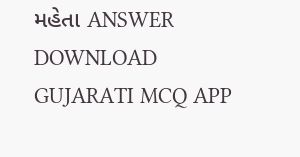મહેતા ANSWER DOWNLOAD GUJARATI MCQ APP